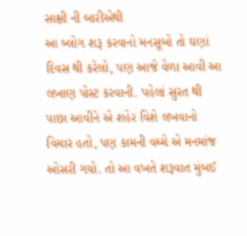સાક્ષી ની બારીએથી
આ બ્લોગ શરૂ કરવાનો મનસૂબો તો ઘણાં દિવસ થી કરેલો, પણ આજે વેળા આવી આ લખાણ પોસ્ટ કરવાની. પહેલાં સુરત થી પાછા આવીને એ શહેર વિશે લખવાનો વિચાર હતો, પણ કામની વચ્ચે એ મનમાંજ ઓસરી ગયો. તો આ વખતે શરૂવાત મુંબઈ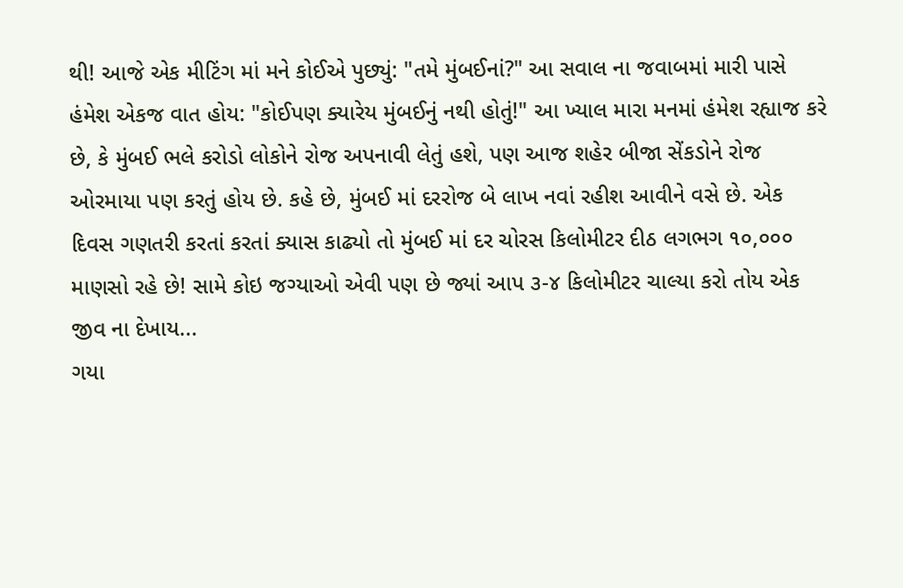થી! આજે એક મીટિંગ માં મને કોઈએ પુછ્યું: "તમે મુંબઈનાં?" આ સવાલ ના જવાબમાં મારી પાસે હંમેશ એકજ વાત હોય: "કોઈપણ ક્યારેય મુંબઈનું નથી હોતું!" આ ખ્યાલ મારા મનમાં હંમેશ રહ્યાજ કરે છે, કે મુંબઈ ભલે કરોડો લોકોને રોજ અપનાવી લેતું હશે, પણ આજ શહેર બીજા સેંકડોને રોજ ઓરમાયા પણ કરતું હોય છે. કહે છે, મુંબઈ માં દરરોજ બે લાખ નવાં રહીશ આવીને વસે છે. એક દિવસ ગણતરી કરતાં કરતાં ક્યાસ કાઢ્યો તો મુંબઈ માં દર ચોરસ કિલોમીટર દીઠ લગભગ ૧૦,૦૦૦ માણસો રહે છે! સામે કોઇ જગ્યાઓ એવી પણ છે જ્યાં આપ ૩-૪ કિલોમીટર ચાલ્યા કરો તોય એક જીવ ના દેખાય...
ગયા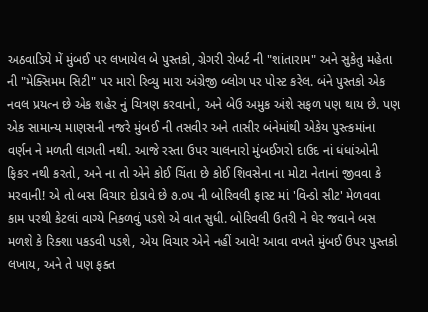અઠવાડિયે મેં મુંબઈ પર લખાયેલ બે પુસ્તકો, ગ્રેગરી રોબર્ટ ની "શાંતારામ" અને સુકેતુ મહેતા ની "મેક્સિમમ સિટી" પર મારો રિવ્યુ મારા અંગ્રેજી બ્લોગ પર પોસ્ટ કરેલ. બંને પુસ્તકો એક નવલ પ્રયત્ન છે એક શહેર નું ચિત્રણ કરવાનો, અને બેઉ અમુક અંશે સફળ પણ થાય છે. પણ એક સામાન્ય માણસની નજરે મુંબઈ ની તસવીર અને તાસીર બંનેમાંથી એકેય પુસ્ત્કમાંના વર્ણન ને મળતી લાગતી નથી. આજે રસ્તા ઉપર ચાલનારો મુંબઈગરો દાઉદ નાં ધંધાંઓની ફિકર નથી કરતો, અને ના તો એને કોઈ ચિંતા છે કોઈ શિવસેના ના મોટા નેતાનાં જીવવા કે મરવાની! એ તો બસ વિચાર દોડાવે છે ૭.૦૫ ની બોરિવલી ફાસ્ટ માં 'વિન્ડો સીટ' મેળવવા કામ પરથી કેટલાં વાગ્યે નિકળવું પડશે એ વાત સુધી. બોરિવલી ઉતરી ને ઘેર જવાને બસ મળશે કે રિક્શા પકડવી પડશે, એય વિચાર એને નહીં આવે! આવા વખતે મુંબઈ ઉપર પુસ્તકો લખાય, અને તે પણ ફક્ત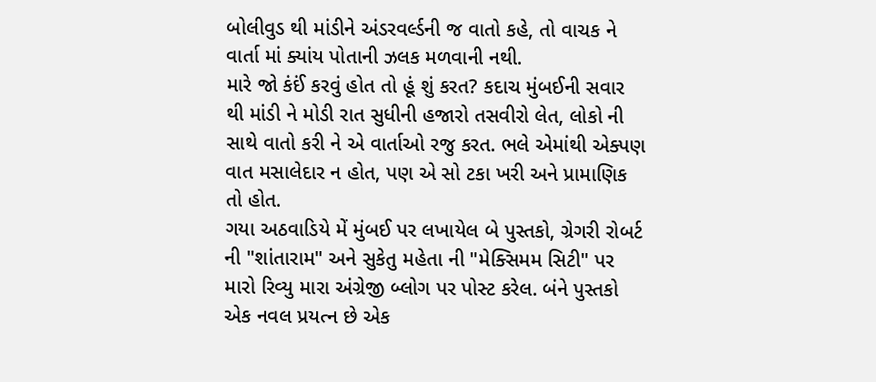બોલીવુડ થી માંડીને અંડરવર્લ્ડની જ વાતો કહે, તો વાચક ને વાર્તા માં ક્યાંય પોતાની ઝલક મળવાની નથી.
મારે જો કંઈં કરવું હોત તો હૂં શું કરત? કદાચ મુંબઈની સવાર થી માંડી ને મોડી રાત સુધીની હજારો તસવીરો લેત, લોકો ની સાથે વાતો કરી ને એ વાર્તાઓ રજુ કરત. ભલે એમાંથી એક્પણ વાત મસાલેદાર ન હોત, પણ એ સો ટકા ખરી અને પ્રામાણિક તો હોત.
ગયા અઠવાડિયે મેં મુંબઈ પર લખાયેલ બે પુસ્તકો, ગ્રેગરી રોબર્ટ ની "શાંતારામ" અને સુકેતુ મહેતા ની "મેક્સિમમ સિટી" પર મારો રિવ્યુ મારા અંગ્રેજી બ્લોગ પર પોસ્ટ કરેલ. બંને પુસ્તકો એક નવલ પ્રયત્ન છે એક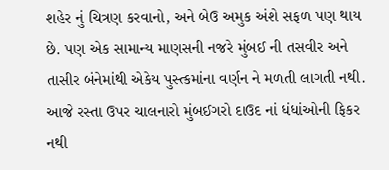શહેર નું ચિત્રણ કરવાનો, અને બેઉ અમુક અંશે સફળ પણ થાય છે. પણ એક સામાન્ય માણસની નજરે મુંબઈ ની તસવીર અને તાસીર બંનેમાંથી એકેય પુસ્ત્કમાંના વર્ણન ને મળતી લાગતી નથી. આજે રસ્તા ઉપર ચાલનારો મુંબઈગરો દાઉદ નાં ધંધાંઓની ફિકર નથી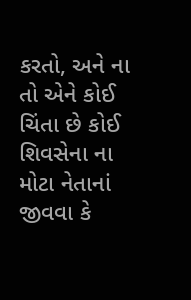કરતો, અને ના તો એને કોઈ ચિંતા છે કોઈ શિવસેના ના મોટા નેતાનાં જીવવા કે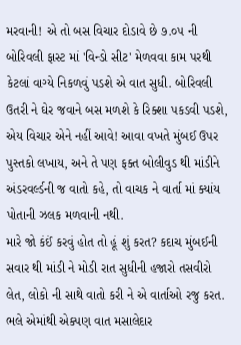મરવાની! એ તો બસ વિચાર દોડાવે છે ૭.૦૫ ની બોરિવલી ફાસ્ટ માં 'વિન્ડો સીટ' મેળવવા કામ પરથી કેટલાં વાગ્યે નિકળવું પડશે એ વાત સુધી. બોરિવલી ઉતરી ને ઘેર જવાને બસ મળશે કે રિક્શા પકડવી પડશે, એય વિચાર એને નહીં આવે! આવા વખતે મુંબઈ ઉપર પુસ્તકો લખાય, અને તે પણ ફક્ત બોલીવુડ થી માંડીને અંડરવર્લ્ડની જ વાતો કહે, તો વાચક ને વાર્તા માં ક્યાંય પોતાની ઝલક મળવાની નથી.
મારે જો કંઈં કરવું હોત તો હૂં શું કરત? કદાચ મુંબઈની સવાર થી માંડી ને મોડી રાત સુધીની હજારો તસવીરો લેત, લોકો ની સાથે વાતો કરી ને એ વાર્તાઓ રજુ કરત. ભલે એમાંથી એક્પણ વાત મસાલેદાર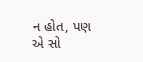ન હોત, પણ એ સો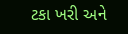ટકા ખરી અને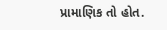પ્રામાણિક તો હોત.